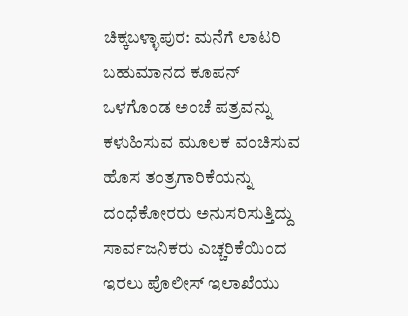ಚಿಕ್ಕಬಳ್ಳಾಪುರ: ಮನೆಗೆ ಲಾಟರಿ ಬಹುಮಾನದ ಕೂಪನ್ ಒಳಗೊಂಡ ಅಂಚೆ ಪತ್ರವನ್ನು ಕಳುಹಿಸುವ ಮೂಲಕ ವಂಚಿಸುವ ಹೊಸ ತಂತ್ರಗಾರಿಕೆಯನ್ನು ದಂಧೆಕೋರರು ಅನುಸರಿಸುತ್ತಿದ್ದು ಸಾರ್ವಜನಿಕರು ಎಚ್ಚರಿಕೆಯಿಂದ ಇರಲು ಪೊಲೀಸ್ ಇಲಾಖೆಯು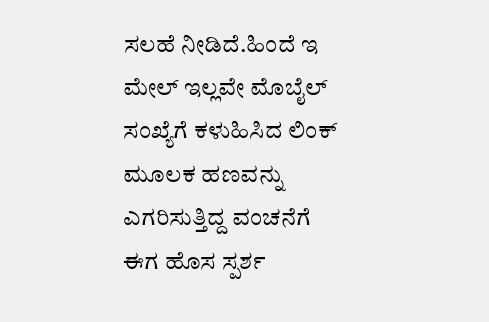ಸಲಹೆ ನೀಡಿದೆ.ಹಿಂದೆ ಇ ಮೇಲ್ ಇಲ್ಲವೇ ಮೊಬೈಲ್ ಸಂಖ್ಯೆಗೆ ಕಳುಹಿಸಿದ ಲಿಂಕ್ ಮೂಲಕ ಹಣವನ್ನು ಎಗರಿಸುತ್ತಿದ್ದ ವಂಚನೆಗೆ ಈಗ ಹೊಸ ಸ್ಪರ್ಶ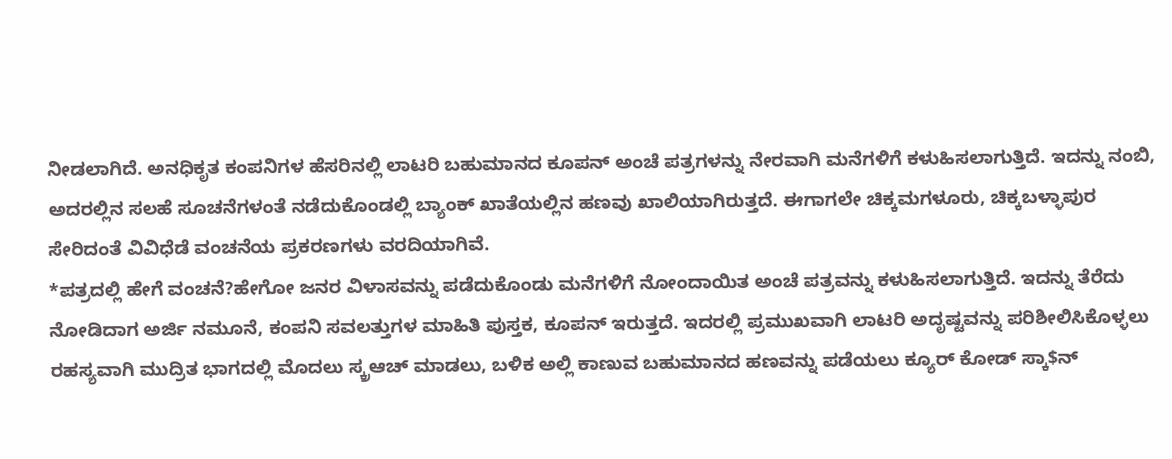ನೀಡಲಾಗಿದೆ. ಅನಧಿಕೃತ ಕಂಪನಿಗಳ ಹೆಸರಿನಲ್ಲಿ ಲಾಟರಿ ಬಹುಮಾನದ ಕೂಪನ್ ಅಂಚೆ ಪತ್ರಗಳನ್ನು ನೇರವಾಗಿ ಮನೆಗಳಿಗೆ ಕಳುಹಿಸಲಾಗುತ್ತಿದೆ. ಇದನ್ನು ನಂಬಿ, ಅದರಲ್ಲಿನ ಸಲಹೆ ಸೂಚನೆಗಳಂತೆ ನಡೆದುಕೊಂಡಲ್ಲಿ ಬ್ಯಾಂಕ್ ಖಾತೆಯಲ್ಲಿನ ಹಣವು ಖಾಲಿಯಾಗಿರುತ್ತದೆ. ಈಗಾಗಲೇ ಚಿಕ್ಕಮಗಳೂರು, ಚಿಕ್ಕಬಳ್ಳಾಪುರ ಸೇರಿದಂತೆ ವಿವಿಧೆಡೆ ವಂಚನೆಯ ಪ್ರಕರಣಗಳು ವರದಿಯಾಗಿವೆ.
*ಪತ್ರದಲ್ಲಿ ಹೇಗೆ ವಂಚನೆ?ಹೇಗೋ ಜನರ ವಿಳಾಸವನ್ನು ಪಡೆದುಕೊಂಡು ಮನೆಗಳಿಗೆ ನೋಂದಾಯಿತ ಅಂಚೆ ಪತ್ರವನ್ನು ಕಳುಹಿಸಲಾಗುತ್ತಿದೆ. ಇದನ್ನು ತೆರೆದು ನೋಡಿದಾಗ ಅರ್ಜಿ ನಮೂನೆ, ಕಂಪನಿ ಸವಲತ್ತುಗಳ ಮಾಹಿತಿ ಪುಸ್ತಕ, ಕೂಪನ್ ಇರುತ್ತದೆ. ಇದರಲ್ಲಿ ಪ್ರಮುಖವಾಗಿ ಲಾಟರಿ ಅದೃಷ್ಟವನ್ನು ಪರಿಶೀಲಿಸಿಕೊಳ್ಳಲು ರಹಸ್ಯವಾಗಿ ಮುದ್ರಿತ ಭಾಗದಲ್ಲಿ ಮೊದಲು ಸ್ಕ್ರಆಚ್ ಮಾಡಲು, ಬಳಿಕ ಅಲ್ಲಿ ಕಾಣುವ ಬಹುಮಾನದ ಹಣವನ್ನು ಪಡೆಯಲು ಕ್ಯೂರ್ ಕೋಡ್ ಸ್ಕಾ$ನ್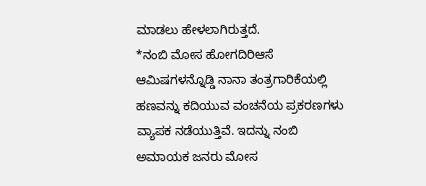ಮಾಡಲು ಹೇಳಲಾಗಿರುತ್ತದೆ.
*ನಂಬಿ ಮೋಸ ಹೋಗದಿರಿಆಸೆ ಆಮಿಷಗಳನ್ನೊಡ್ಡಿ ನಾನಾ ತಂತ್ರಗಾರಿಕೆಯಲ್ಲಿ ಹಣವನ್ನು ಕದಿಯುವ ವಂಚನೆಯ ಪ್ರಕರಣಗಳು ವ್ಯಾಪಕ ನಡೆಯುತ್ತಿವೆ. ಇದನ್ನು ನಂಬಿ ಅಮಾಯಕ ಜನರು ಮೋಸ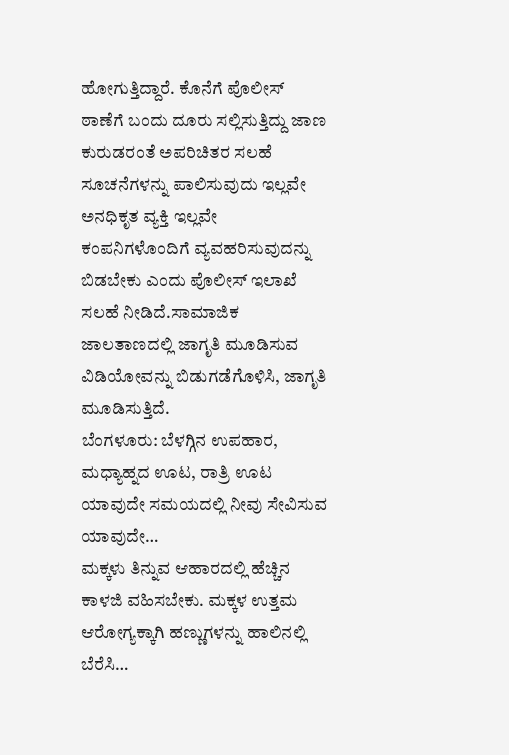ಹೋಗುತ್ತಿದ್ದಾರೆ. ಕೊನೆಗೆ ಪೊಲೀಸ್ ಠಾಣೆಗೆ ಬಂದು ದೂರು ಸಲ್ಲಿಸುತ್ತಿದ್ದು ಜಾಣ ಕುರುಡರಂತೆ ಅಪರಿಚಿತರ ಸಲಹೆ ಸೂಚನೆಗಳನ್ನು ಪಾಲಿಸುವುದು ಇಲ್ಲವೇ ಅನಧಿಕೃತ ವ್ಯಕ್ತಿ ಇಲ್ಲವೇ ಕಂಪನಿಗಳೊಂದಿಗೆ ವ್ಯವಹರಿಸುವುದನ್ನು ಬಿಡಬೇಕು ಎಂದು ಪೊಲೀಸ್ ಇಲಾಖೆ ಸಲಹೆ ನೀಡಿದೆ.ಸಾಮಾಜಿಕ ಜಾಲತಾಣದಲ್ಲಿ ಜಾಗೃತಿ ಮೂಡಿಸುವ ವಿಡಿಯೋವನ್ನು ಬಿಡುಗಡೆಗೊಳಿಸಿ, ಜಾಗೃತಿ ಮೂಡಿಸುತ್ತಿದೆ.
ಬೆಂಗಳೂರು: ಬೆಳಗ್ಗಿನ ಉಪಹಾರ, ಮಧ್ಯಾಹ್ನದ ಊಟ, ರಾತ್ರಿ ಊಟ ಯಾವುದೇ ಸಮಯದಲ್ಲಿ ನೀವು ಸೇವಿಸುವ ಯಾವುದೇ…
ಮಕ್ಕಳು ತಿನ್ನುವ ಆಹಾರದಲ್ಲಿ ಹೆಚ್ಚಿನ ಕಾಳಜಿ ವಹಿಸಬೇಕು. ಮಕ್ಕಳ ಉತ್ತಮ ಆರೋಗ್ಯಕ್ಕಾಗಿ ಹಣ್ಣುಗಳನ್ನು ಹಾಲಿನಲ್ಲಿ ಬೆರೆಸಿ…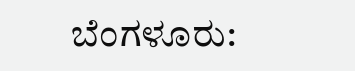ಬೆಂಗಳೂರು: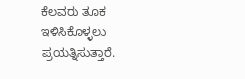ಕೆಲವರು ತೂಕ ಇಳಿಸಿಕೊಳ್ಳಲು ಪ್ರಯತ್ನಿಸುತ್ತಾರೆ.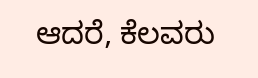ಆದರೆ, ಕೆಲವರು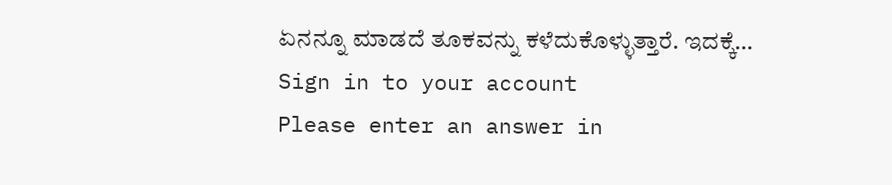ಏನನ್ನೂ ಮಾಡದೆ ತೂಕವನ್ನು ಕಳೆದುಕೊಳ್ಳುತ್ತಾರೆ. ಇದಕ್ಕೆ…
Sign in to your account
Please enter an answer in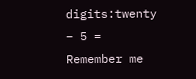digits:twenty − 5 =
Remember me